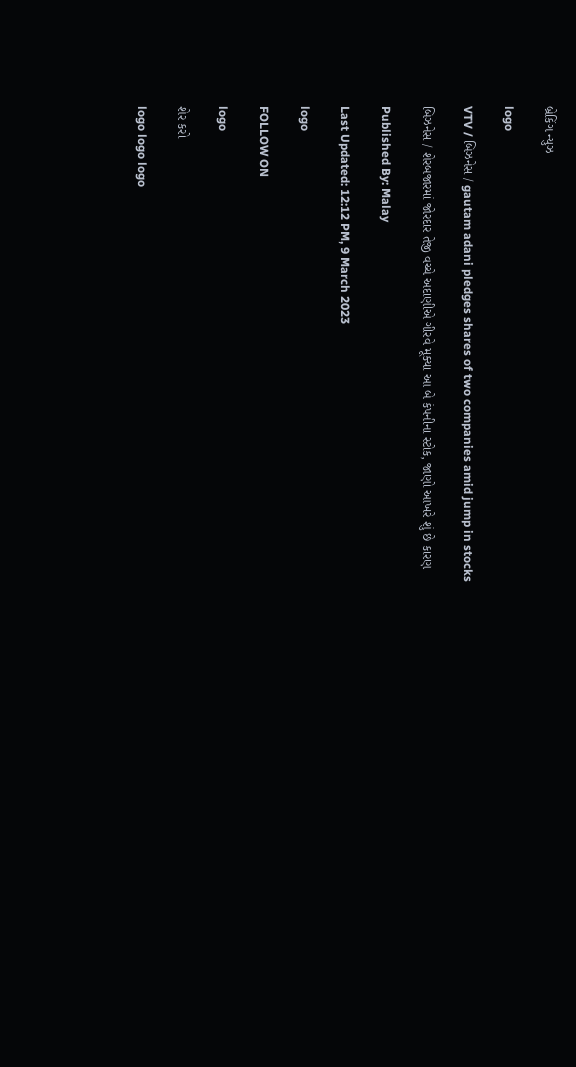બ્રેકિંગ ન્યુઝ

logo

VTV / બિઝનેસ / gautam adani pledges shares of two companies amid jump in stocks

બિઝનેસ / શેરબજારમાં જોરદાર તેજી વચ્ચે અદાણીએ ગીરવે મૂક્યા આ બે કંપનીના સ્ટોક, જાણો આખરે શું છે કારણ

Published By: Malay

Last Updated: 12:12 PM, 9 March 2023

logo

FOLLOW ON

logo

શેર કરો

logo logo logo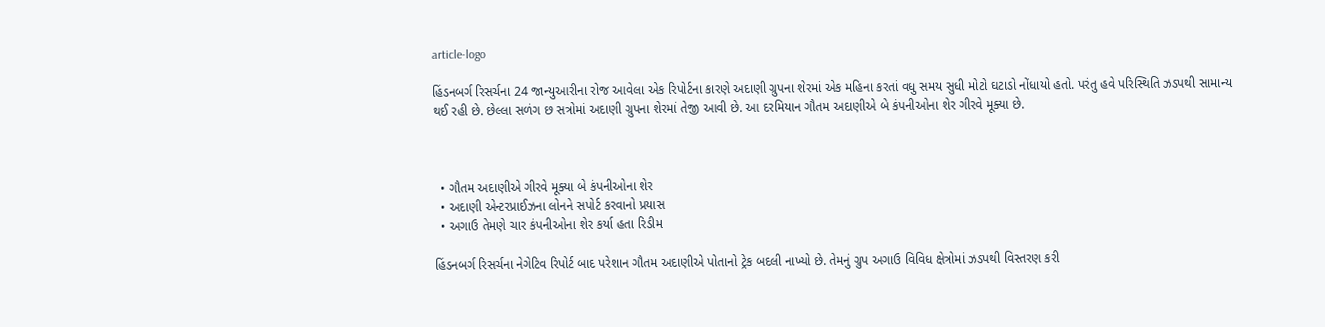article-logo

હિંડનબર્ગ રિસર્ચના 24 જાન્યુઆરીના રોજ આવેલા એક રિપોર્ટના કારણે અદાણી ગ્રુપના શેરમાં એક મહિના કરતાં વધુ સમય સુધી મોટો ઘટાડો નોંધાયો હતો. પરંતુ હવે પરિસ્થિતિ ઝડપથી સામાન્ય થઈ રહી છે. છેલ્લા સળંગ છ સત્રોમાં અદાણી ગ્રુપના શેરમાં તેજી આવી છે. આ દરમિયાન ગૌતમ અદાણીએ બે કંપનીઓના શેર ગીરવે મૂક્યા છે.



  • ગૌતમ અદાણીએ ગીરવે મૂક્યા બે કંપનીઓના શેર
  • અદાણી એન્ટરપ્રાઈઝના લોનને સપોર્ટ કરવાનો પ્રયાસ
  • અગાઉ તેમણે ચાર કંપનીઓના શેર કર્યા હતા રિડીમ

હિંડનબર્ગ રિસર્ચના નેગેટિવ રિપોર્ટ બાદ પરેશાન ગૌતમ અદાણીએ પોતાનો ટ્રેક બદલી નાખ્યો છે. તેમનું ગ્રુપ અગાઉ વિવિધ ક્ષેત્રોમાં ઝડપથી વિસ્તરણ કરી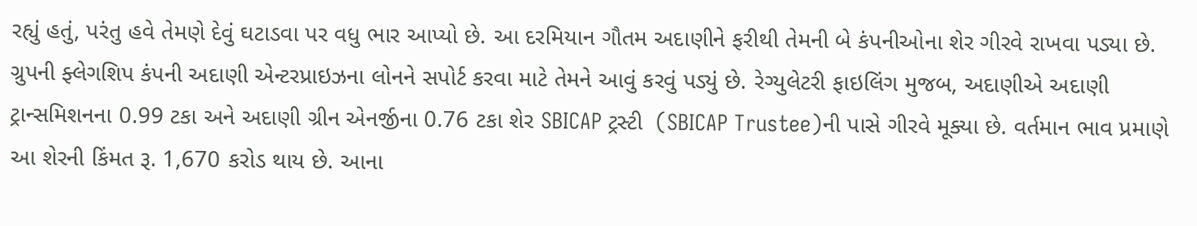રહ્યું હતું, પરંતુ હવે તેમણે દેવું ઘટાડવા પર વધુ ભાર આપ્યો છે. આ દરમિયાન ગૌતમ અદાણીને ફરીથી તેમની બે કંપનીઓના શેર ગીરવે રાખવા પડ્યા છે. ગ્રુપની ફ્લેગશિપ કંપની અદાણી એન્ટરપ્રાઇઝના લોનને સપોર્ટ કરવા માટે તેમને આવું કરવું પડ્યું છે. રેગ્યુલેટરી ફાઇલિંગ મુજબ, અદાણીએ અદાણી ટ્રાન્સમિશનના 0.99 ટકા અને અદાણી ગ્રીન એનર્જીના 0.76 ટકા શેર SBICAP ટ્રસ્ટી  (SBICAP Trustee)ની પાસે ગીરવે મૂક્યા છે. વર્તમાન ભાવ પ્રમાણે આ શેરની કિંમત રૂ. 1,670 કરોડ થાય છે. આના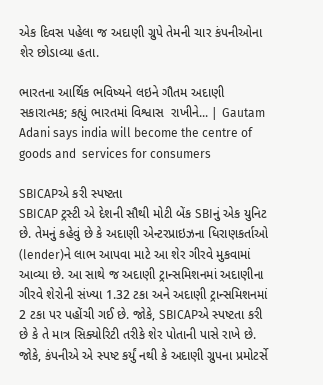એક દિવસ પહેલા જ અદાણી ગ્રુપે તેમની ચાર કંપનીઓના શેર છોડાવ્યા હતા.

ભારતના આર્થિક ભવિષ્યને લઇને ગૌતમ અદાણી સકારાત્મક; કહ્યું ભારતમાં વિશ્વાસ  રાખીને... | Gautam Adani says india will become the centre of goods and  services for consumers

SBICAPએ કરી સ્પષ્ટતા
SBICAP ટ્રસ્ટી એ દેશની સૌથી મોટી બેંક SBIનું એક યુનિટ છે. તેમનું કહેવું છે કે અદાણી એન્ટરપ્રાઇઝના ધિરાણકર્તાઓ (lender)ને લાભ આપવા માટે આ શેર ગીરવે મુકવામાં આવ્યા છે. આ સાથે જ અદાણી ટ્રાન્સમિશનમાં અદાણીના ગીરવે શેરોની સંખ્યા 1.32 ટકા અને અદાણી ટ્રાન્સમિશનમાં 2 ટકા પર પહોંચી ગઈ છે. જોકે, SBICAPએ સ્પષ્ટતા કરી છે કે તે માત્ર સિક્યોરિટી તરીકે શેર પોતાની પાસે રાખે છે. જોકે, કંપનીએ એ સ્પષ્ટ કર્યું નથી કે અદાણી ગ્રુપના પ્રમોટર્સે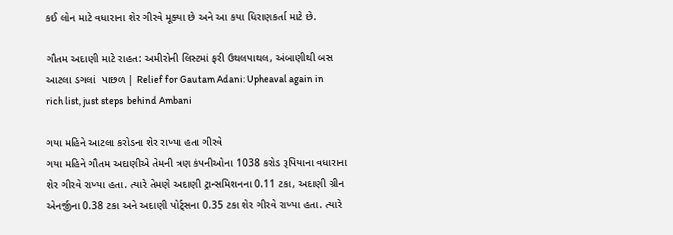કઈ લોન માટે વધારાના શેર ગીરવે મૂક્યા છે અને આ કયા ધિરાણકર્તા માટે છે.

ગૌતમ અદાણી માટે રાહત: અમીરોની લિસ્ટમાં ફરી ઉથલપાથલ, અંબાણીથી બસ આટલા ડગલાં  પાછળ | Relief for Gautam Adani: Upheaval again in rich list, just steps  behind Ambani

ગયા મહિને આટલા કરોડના શેર રાખ્યા હતા ગીરવે
ગયા મહિને ગૌતમ અદાણીએ તેમની ત્રણ કંપનીઓના 1038 કરોડ રૂપિયાના વધારાના શેર ગીરવે રાખ્યા હતા. ત્યારે તેમણે અદાણી ટ્રાન્સમિશનના 0.11 ટકા, અદાણી ગ્રીન એનર્જીના 0.38 ટકા અને અદાણી પોર્ટ્સના 0.35 ટકા શેર ગીરવે રાખ્યા હતા. ત્યારે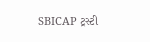SBICAP ટ્રસ્ટી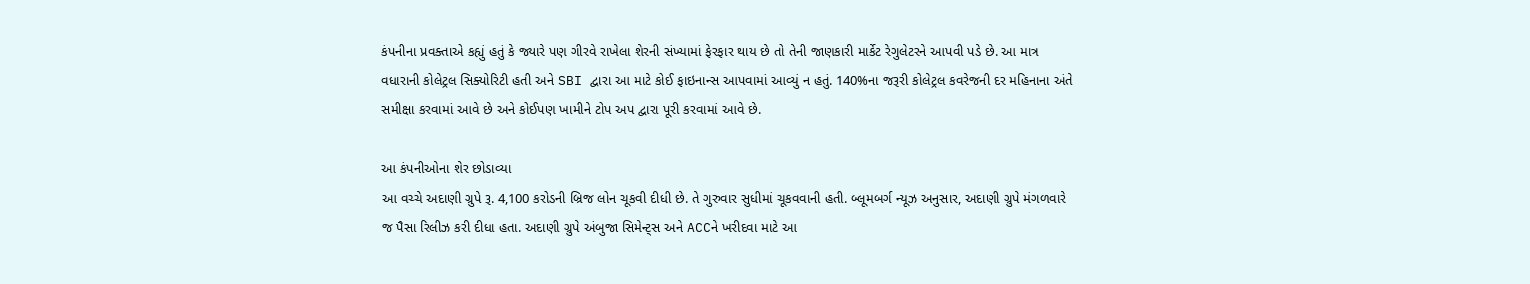કંપનીના પ્રવક્તાએ કહ્યું હતું કે જ્યારે પણ ગીરવે રાખેલા શેરની સંખ્યામાં ફેરફાર થાય છે તો તેની જાણકારી માર્કેટ રેગુલેટરને આપવી પડે છે. આ માત્ર વધારાની કોલેટ્રલ સિક્યોરિટી હતી અને SBI દ્વારા આ માટે કોઈ ફાઇનાન્સ આપવામાં આવ્યું ન હતું. 140%ના જરૂરી કોલેટ્રલ કવરેજની દર મહિનાના અંતે સમીક્ષા કરવામાં આવે છે અને કોઈપણ ખામીને ટોપ અપ દ્વારા પૂરી કરવામાં આવે છે.

આ કંપનીઓના શેર છોડાવ્યા
આ વચ્ચે અદાણી ગ્રુપે રૂ. 4,100 કરોડની બ્રિજ લોન ચૂકવી દીધી છે. તે ગુરુવાર સુધીમાં ચૂકવવાની હતી. બ્લૂમબર્ગ ન્યૂઝ અનુસાર, અદાણી ગ્રુપે મંગળવારે જ પૈસા રિલીઝ કરી દીધા હતા. અદાણી ગ્રુપે અંબુજા સિમેન્ટ્સ અને ACCને ખરીદવા માટે આ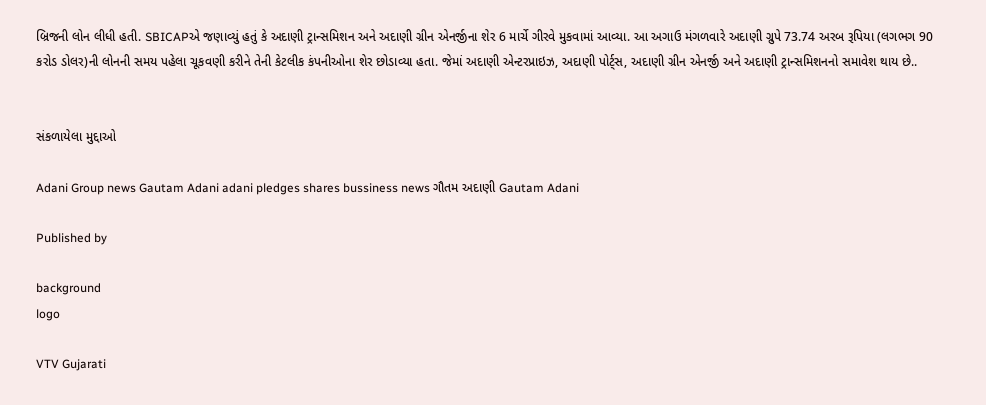બ્રિજની લોન લીધી હતી. SBICAPએ જણાવ્યું હતું કે અદાણી ટ્રાન્સમિશન અને અદાણી ગ્રીન એનર્જીના શેર 6 માર્ચે ગીરવે મુકવામાં આવ્યા. આ અગાઉ મંગળવારે અદાણી ગ્રુપે 73.74 અરબ રૂપિયા (લગભગ 90 કરોડ ડોલર)ની લોનની સમય પહેલા ચૂકવણી કરીને તેની કેટલીક કંપનીઓના શેર છોડાવ્યા હતા. જેમાં અદાણી એન્ટરપ્રાઇઝ, અદાણી પોર્ટ્સ, અદાણી ગ્રીન એનર્જી અને અદાણી ટ્રાન્સમિશનનો સમાવેશ થાય છે..


સંકળાયેલા મુદ્દાઓ

Adani Group news Gautam Adani adani pledges shares bussiness news ગૌતમ અદાણી Gautam Adani

Published by

background
logo

VTV Gujarati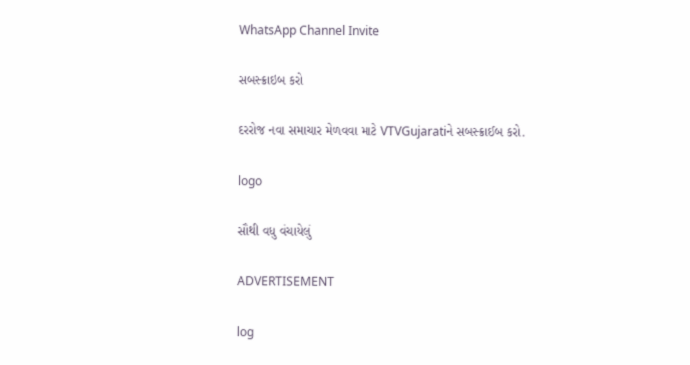WhatsApp Channel Invite

સબસ્ક્રાઇબ કરો

દરરોજ નવા સમાચાર મેળવવા માટે VTVGujaratiને સબસ્ક્રાઈબ કરો.

logo

સૌથી વધુ વંચાયેલું

ADVERTISEMENT

log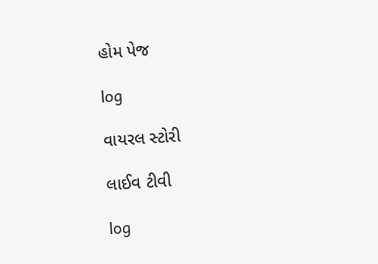હોમ પેજ

log

વાયરલ સ્ટોરી

લાઈવ ટીવી

log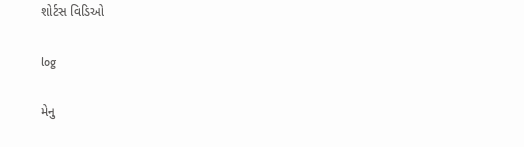શોર્ટસ વિડિઓ

log

મેનુ